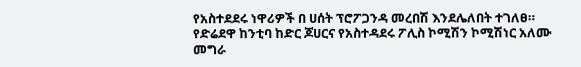የአስተደደሩ ነዋሪዎች በ ሀሰት ፕሮፖጋንዳ መረበሽ እንደሌለበት ተገለፀ።
የድሬደዋ ከንቲባ ከድር ጆሀርና የአስተዳደሩ ፖሊስ ኮሚሽን ኮሚሽነር አለሙ መግራ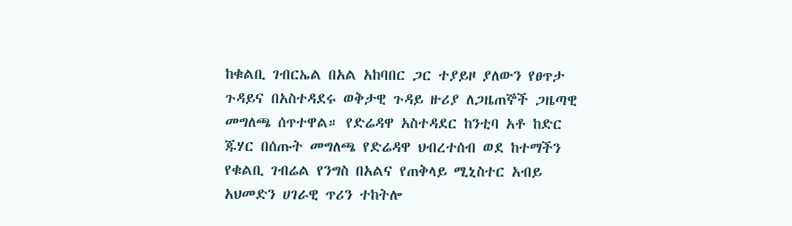ከቁልቢ ገብርኤል በአል አከባበር ጋር ተያይዞ ያለውን የፀጥታ ጉዳይና በአስተዳደሩ ወቅታዊ ጉዳይ ዙሪያ ለጋዜጠኞች ጋዜጣዊ መግለጫ ሰጥተዋል። የድሬዳዋ አስተዳደር ከንቲባ አቶ ከድር ጁሃር በሰጡት መግለጫ የድሬዳዋ ህብረተሰብ ወደ ከተማችን የቁልቢ ገብሬል የንግስ በአልና የጠቅላይ ሚኒስተር አብይ አህመድን ሀገራዊ ጥሪን ተከትሎ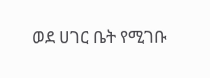ወደ ሀገር ቤት የሚገቡ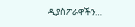ዲያስፖራዋችን…